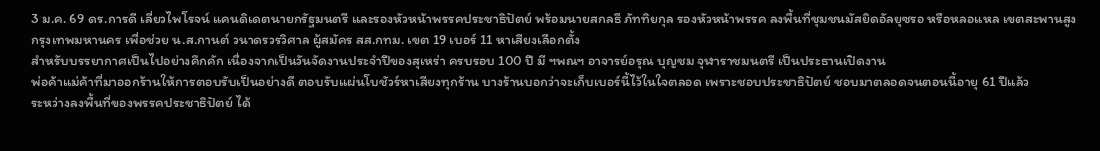3 ม.ค. 69 ดร.การดี เลี่ยวไพโรจน์ แคนดิเดตนายกรัฐมนตรี และรองหัวหน้าพรรคประชาธิปัตย์ พร้อมนายสกลธี ภัททิยกุล รองหัวหน้าพรรค ลงพื้นที่ชุมชนมัสยิดอัลยุซรอ หรือหลอแหล เขตสะพานสูง กรุงเทพมหานคร เพื่อช่วย น.ส.กานต์ วนาดรวรวิศาล ผู้สมัคร สส.กทม. เขต 19 เบอร์ 11 หาเสียงเลือกตั้ง
สำหรับบรรยากาศเป็นไปอย่างคึกคัก เนื่องจากเป็นวันจัดงานประจำปีของสุเหร่า ครบรอบ 100 ปี มี ฯพณฯ อาจารย์อรุณ บุญชม จุฬาราชมนตรี เป็นประธานเปิดงาน
พ่อค้าแม่ค้าที่มาออกร้านให้การตอบรับเป็นอย่างดี ตอบรับแผ่นโบชัวร์หาเสียงทุกร้าน บางร้านบอกว่าจะเก็บเบอร์นี้ไว้ในใจตลอด เพราะชอบประชาธิปัตย์ ชอบมาตลอดจนตอนนี้อายุ 61 ปีแล้ว
ระหว่างลงพื้นที่ของพรรคประชาธิปัตย์ ได้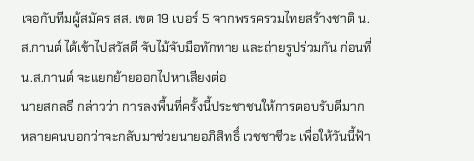เจอกับทีมผู้สมัคร สส. เขต 19 เบอร์ 5 จากพรรครวมไทยสร้างชาติ น.ส.กานต์ ได้เข้าไปสวัสดี จับไม้จับมือทักทาย และถ่ายรูปร่วมกัน ก่อนที่ น.ส.กานต์ จะแยกย้ายออกไปหาเสียงต่อ
นายสกลธี กล่าวว่า การลงพื้นที่ครั้งนี้ประชาชนให้การตอบรับดีมาก หลายคนบอกว่าจะกลับมาช่วยนายอภิสิทธิ์ เวชชาชีวะ เพื่อให้วันนี้ฟ้า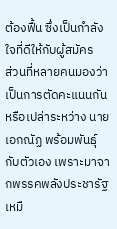ต้องฟื้น ซึ่งเป็นกำลังใจที่ดีให้กับผู้สมัคร
ส่วนที่หลายคนมองว่าเป็นการตัดคะแนนกันหรือเปล่าระหว่าง นายเอกณัฏ พร้อมพันธุ์ กับตัวเอง เพราะมาจากพรรคพลังประชารัฐเหมื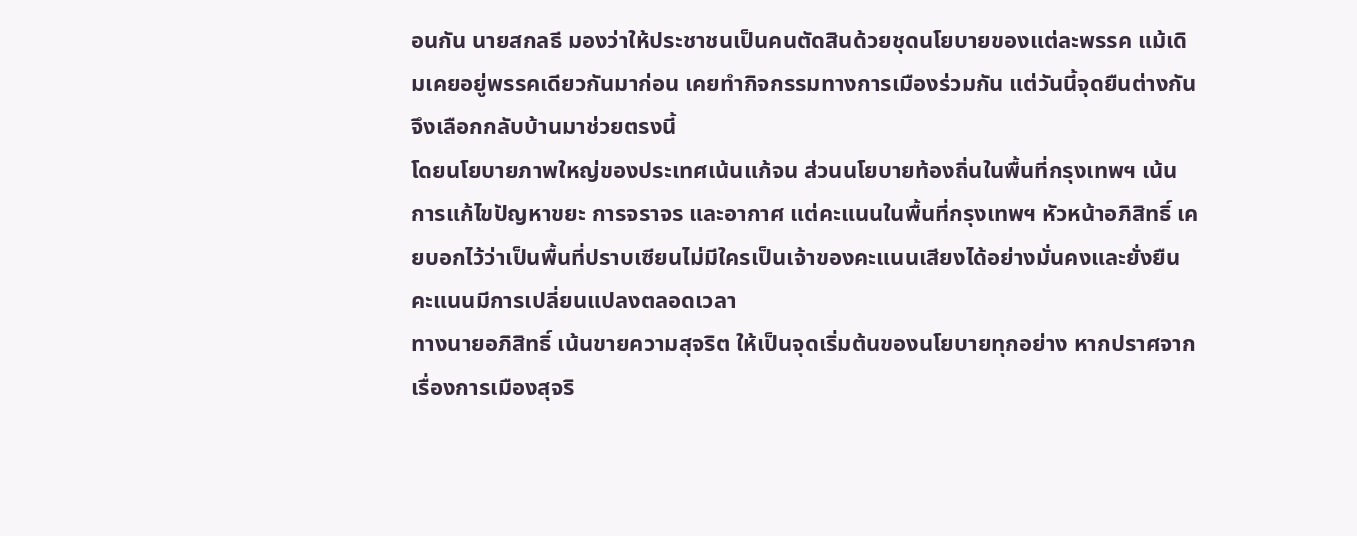อนกัน นายสกลธี มองว่าให้ประชาชนเป็นคนตัดสินด้วยชุดนโยบายของแต่ละพรรค แม้เดิมเคยอยู่พรรคเดียวกันมาก่อน เคยทำกิจกรรมทางการเมืองร่วมกัน แต่วันนี้จุดยืนต่างกัน จึงเลือกกลับบ้านมาช่วยตรงนี้
โดยนโยบายภาพใหญ่ของประเทศเน้นแก้จน ส่วนนโยบายท้องถิ่นในพื้นที่กรุงเทพฯ เน้นการแก้ไขปัญหาขยะ การจราจร และอากาศ แต่คะแนนในพื้นที่กรุงเทพฯ หัวหน้าอภิสิทธิ์ เคยบอกไว้ว่าเป็นพื้นที่ปราบเซียนไม่มีใครเป็นเจ้าของคะแนนเสียงได้อย่างมั่นคงและยั่งยืน คะแนนมีการเปลี่ยนแปลงตลอดเวลา
ทางนายอภิสิทธิ์ เน้นขายความสุจริต ให้เป็นจุดเริ่มต้นของนโยบายทุกอย่าง หากปราศจากเรื่องการเมืองสุจริ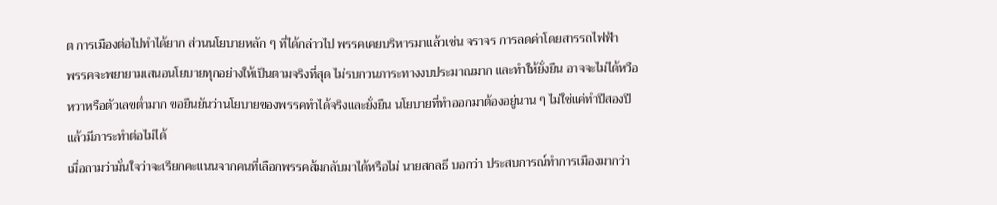ต การเมืองต่อไปทำได้ยาก ส่วนนโยบายหลัก ๆ ที่ได้กล่าวไป พรรคเคยบริหารมาแล้วเช่น จราจร การลดค่าโดยสารรถไฟฟ้า
พรรคจะพยายามเสนอนโยบายทุกอย่างให้เป็นตามจริงที่สุด ไม่รบกวนภาระทางงบประมาณมาก และทำให้ยั่งยืน อาจจะไม่ได้หวือหวาหรือตัวเลขต่ำมาก ขอยืนยันว่านโยบายของพรรคทำได้จริงและยั่งยืน นโยบายที่ทำออกมาต้องอยู่นาน ๆ ไม่ใช่แค่ทำปีสองปีแล้วมีภาระทำต่อไม่ได้
เมื่อถามว่ามั่นใจว่าจะเรียกคะแนนจากคนที่เลือกพรรคส้มกลับมาได้หรือไม่ นายสกลธี บอกว่า ประสบการณ์ทำการเมืองมากว่า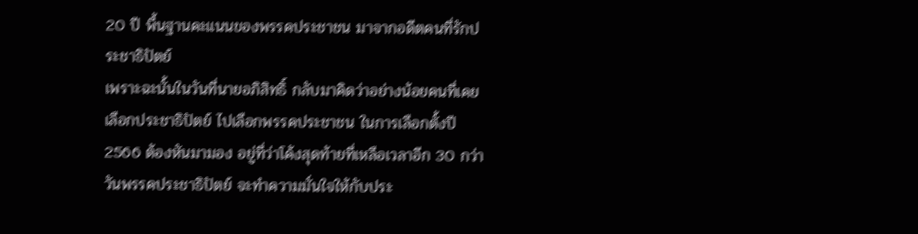20 ปี พื้นฐานคะแนนของพรรคประชาชน มาจากอดีตคนที่รักประชาธิปัตย์
เพราะฉะนั้นในวันที่นายอภิสิทธิ์ กลับมาคิดว่าอย่างน้อยคนที่เคยเลือกประชาธิปัตย์ ไปเลือกพรรคประชาชน ในการเลือกตั้งปี 2566 ต้องหันมามอง อยู่ที่ว่าโค้งสุดท้ายที่เหลือเวลาอีก 30 กว่าวันพรรคประชาธิปัตย์ จะทำความมั่นใจให้กับประ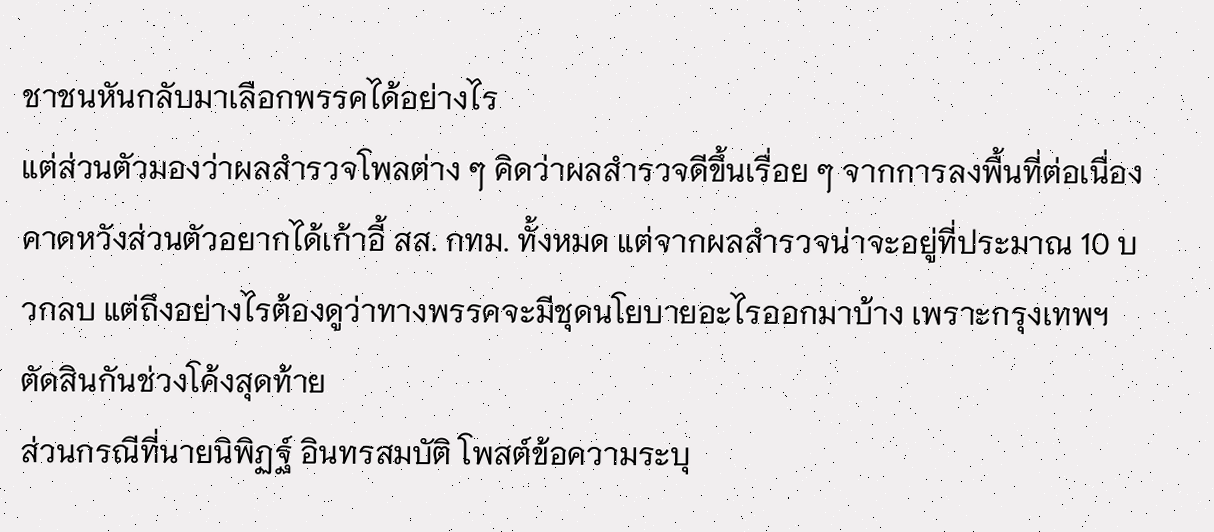ชาชนหันกลับมาเลือกพรรคได้อย่างไร
แต่ส่วนตัวมองว่าผลสำรวจโพลต่าง ๆ คิดว่าผลสำรวจดีขึ้นเรื่อย ๆ จากการลงพื้นที่ต่อเนื่อง คาดหวังส่วนตัวอยากได้เก้าอี้ สส. กทม. ทั้งหมด แต่จากผลสำรวจน่าจะอยู่ที่ประมาณ 10 บวกลบ แต่ถึงอย่างไรต้องดูว่าทางพรรคจะมีชุดนโยบายอะไรออกมาบ้าง เพราะกรุงเทพฯ ตัดสินกันช่วงโค้งสุดท้าย
ส่วนกรณีที่นายนิพิฏฐ์ อินทรสมบัติ โพสต์ข้อความระบุ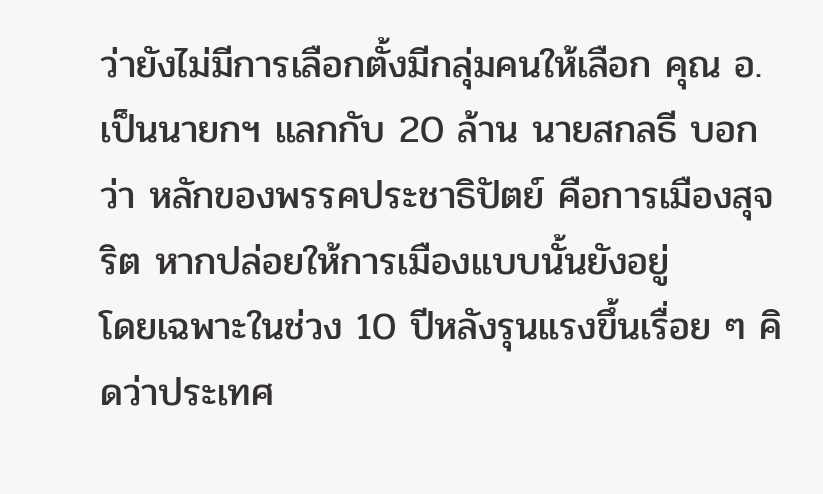ว่ายังไม่มีการเลือกตั้งมีกลุ่มคนให้เลือก คุณ อ. เป็นนายกฯ แลกกับ 20 ล้าน นายสกลธี บอกว่า หลักของพรรคประชาธิปัตย์ คือการเมืองสุจริต หากปล่อยให้การเมืองแบบนั้นยังอยู่
โดยเฉพาะในช่วง 10 ปีหลังรุนแรงขึ้นเรื่อย ๆ คิดว่าประเทศ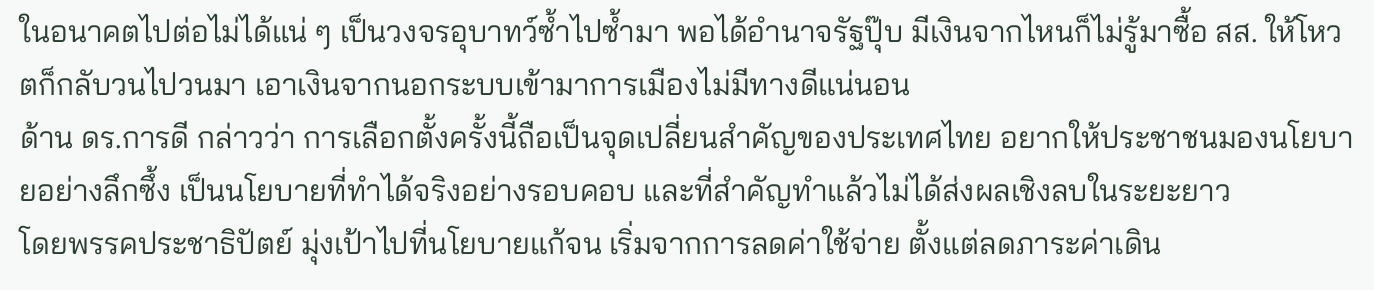ในอนาคตไปต่อไม่ได้แน่ ๆ เป็นวงจรอุบาทว์ซ้ำไปซ้ำมา พอได้อำนาจรัฐปุ๊บ มีเงินจากไหนก็ไม่รู้มาซื้อ สส. ให้โหวตก็กลับวนไปวนมา เอาเงินจากนอกระบบเข้ามาการเมืองไม่มีทางดีแน่นอน
ด้าน ดร.การดี กล่าวว่า การเลือกตั้งครั้งนี้ถือเป็นจุดเปลี่ยนสำคัญของประเทศไทย อยากให้ประชาชนมองนโยบายอย่างลึกซึ้ง เป็นนโยบายที่ทำได้จริงอย่างรอบคอบ และที่สำคัญทำแล้วไม่ได้ส่งผลเชิงลบในระยะยาว
โดยพรรคประชาธิปัตย์ มุ่งเป้าไปที่นโยบายแก้จน เริ่มจากการลดค่าใช้จ่าย ตั้งแต่ลดภาระค่าเดิน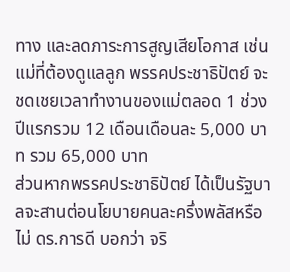ทาง และลดภาระการสูญเสียโอกาส เช่น แม่ที่ต้องดูแลลูก พรรคประชาธิปัตย์ จะชดเชยเวลาทำงานของแม่ตลอด 1 ช่วงปีแรกรวม 12 เดือนเดือนละ 5,000 บาท รวม 65,000 บาท
ส่วนหากพรรคประชาธิปัตย์ ได้เป็นรัฐบาลจะสานต่อนโยบายคนละครึ่งพลัสหรือไม่ ดร.การดี บอกว่า จริ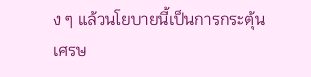ง ๆ แล้วนโยบายนี้เป็นการกระตุ้นเศรษ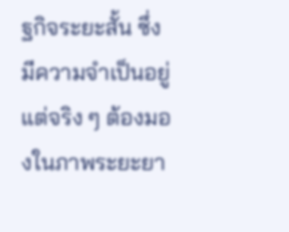ฐกิจระยะสั้น ซึ่งมีความจำเป็นอยู่ แต่จริง ๆ ต้องมองในภาพระยะยา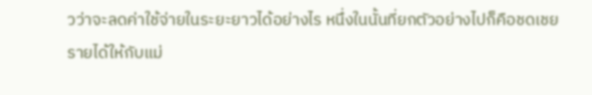วว่าจะลดค่าใช้จ่ายในระยะยาวได้อย่างไร หนึ่งในนั้นที่ยกตัวอย่างไปก็คือชดเชยรายได้ให้กับแม่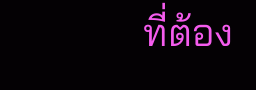ที่ต้อง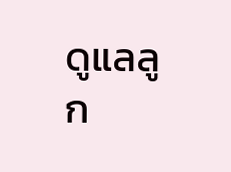ดูแลลูก